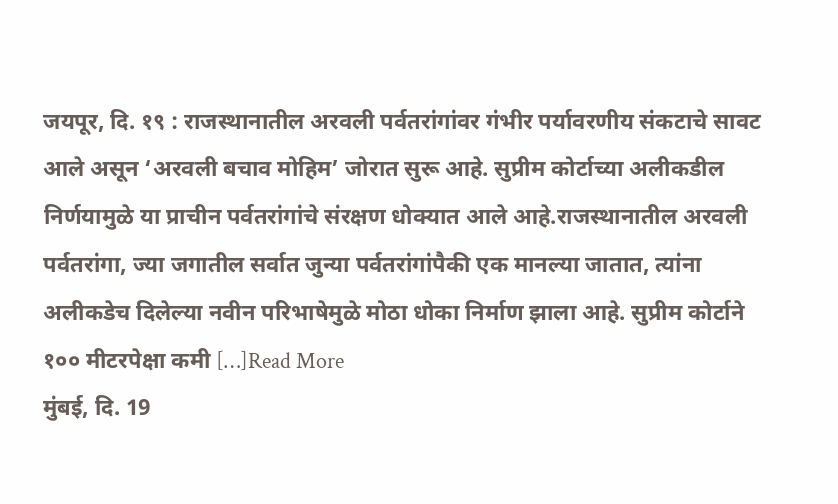जयपूर, दि. १९ : राजस्थानातील अरवली पर्वतरांगांवर गंभीर पर्यावरणीय संकटाचे सावट आले असून ‘अरवली बचाव मोहिम’ जोरात सुरू आहे. सुप्रीम कोर्टाच्या अलीकडील निर्णयामुळे या प्राचीन पर्वतरांगांचे संरक्षण धोक्यात आले आहे.राजस्थानातील अरवली पर्वतरांगा, ज्या जगातील सर्वात जुन्या पर्वतरांगांपैकी एक मानल्या जातात, त्यांना अलीकडेच दिलेल्या नवीन परिभाषेमुळे मोठा धोका निर्माण झाला आहे. सुप्रीम कोर्टाने १०० मीटरपेक्षा कमी […]Read More
मुंबई, दि. 19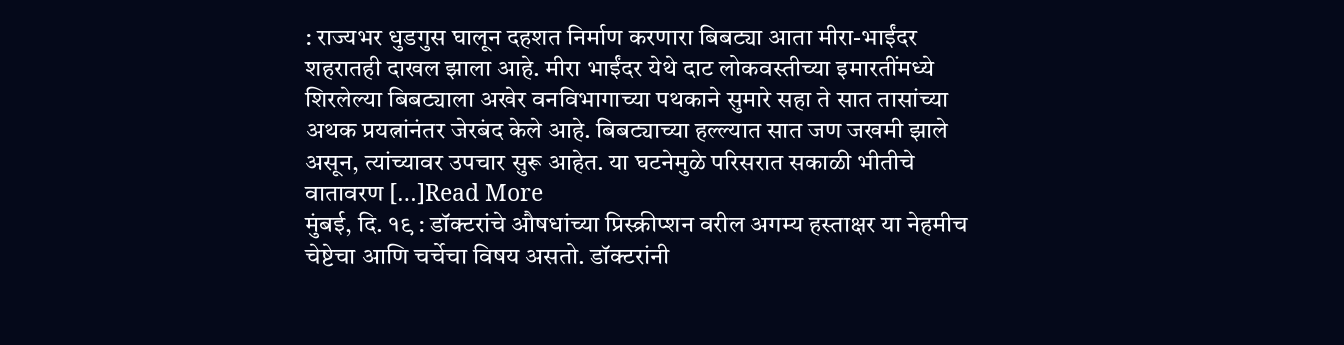: राज्यभर धुडगुस घालून दहशत निर्माण करणारा बिबट्या आता मीरा-भाईंदर शहरातही दाखल झाला आहे. मीरा भाईंदर येथे दाट लोकवस्तीच्या इमारतींमध्ये शिरलेल्या बिबट्याला अखेर वनविभागाच्या पथकाने सुमारे सहा ते सात तासांच्या अथक प्रयत्नांनंतर जेरबंद केले आहे. बिबट्याच्या हल्ल्यात सात जण जखमी झाले असून, त्यांच्यावर उपचार सुरू आहेत. या घटनेमुळे परिसरात सकाळी भीतीचे वातावरण […]Read More
मुंबई, दि. १९ : डॉक्टरांचे औषधांच्या प्रिस्क्रीप्शन वरील अगम्य हस्ताक्षर या नेहमीच चेष्टेचा आणि चर्चेचा विषय असतो. डॉक्टरांनी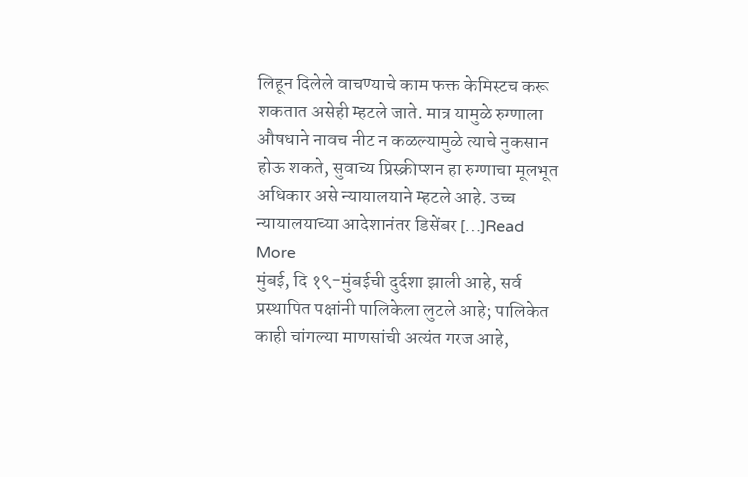लिहून दिलेले वाचण्याचे काम फक्त केमिस्टच करू शकतात असेही म्हटले जाते. मात्र यामुळे रुग्णाला औषधाने नावच नीट न कळल्यामुळे त्याचे नुकसान होऊ शकते, सुवाच्य प्रिस्क्रीप्शन हा रुग्णाचा मूलभूत अधिकार असे न्यायालयाने म्हटले आहे. उच्च न्यायालयाच्या आदेशानंतर डिसेंबर […]Read More
मुंबई, दि १९-मुंबईची दुर्दशा झाली आहे, सर्व प्रस्थापित पक्षांनी पालिकेला लुटले आहे; पालिकेत काही चांगल्या माणसांची अत्यंत गरज आहे,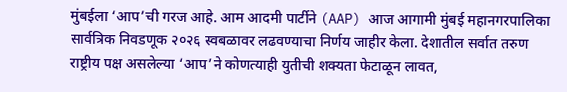मुंबईला ‘आप’ची गरज आहे. आम आदमी पार्टीने (AAP) आज आगामी मुंबई महानगरपालिका सार्वत्रिक निवडणूक २०२६ स्वबळावर लढवण्याचा निर्णय जाहीर केला. देशातील सर्वात तरुण राष्ट्रीय पक्ष असलेल्या ‘आप’ने कोणत्याही युतीची शक्यता फेटाळून लावत,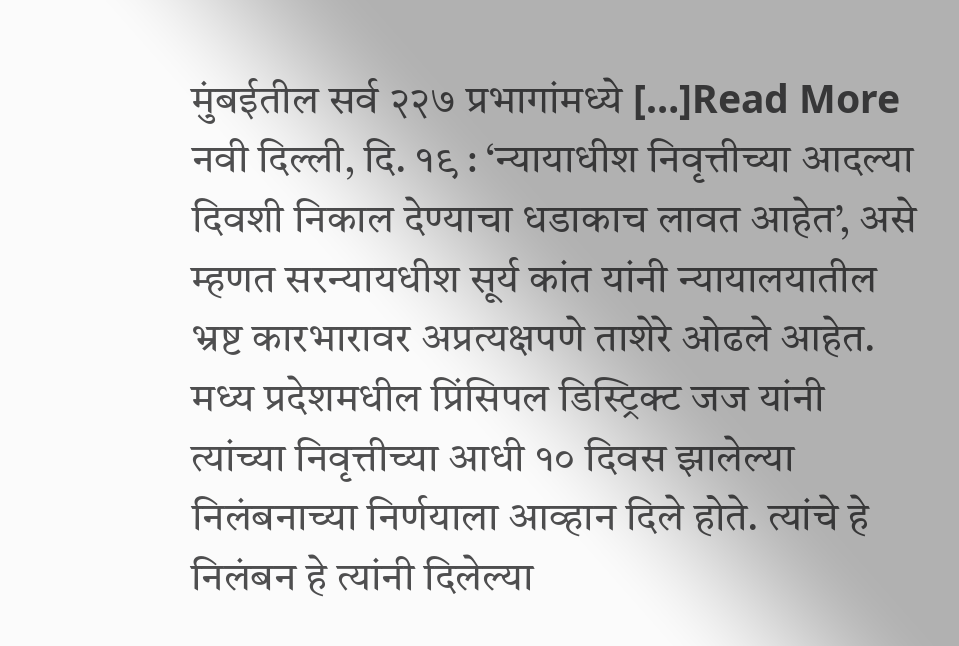मुंबईतील सर्व २२७ प्रभागांमध्ये […]Read More
नवी दिल्ली, दि. १९ : ‘न्यायाधीश निवृत्तीच्या आदल्या दिवशी निकाल देण्याचा धडाकाच लावत आहेत’, असे म्हणत सरन्यायधीश सूर्य कांत यांनी न्यायालयातील भ्रष्ट कारभारावर अप्रत्यक्षपणे ताशेरे ओढले आहेत. मध्य प्रदेशमधील प्रिंसिपल डिस्ट्रिक्ट जज यांनी त्यांच्या निवृत्तीच्या आधी १० दिवस झालेल्या निलंबनाच्या निर्णयाला आव्हान दिले होते. त्यांचे हे निलंबन हे त्यांनी दिलेल्या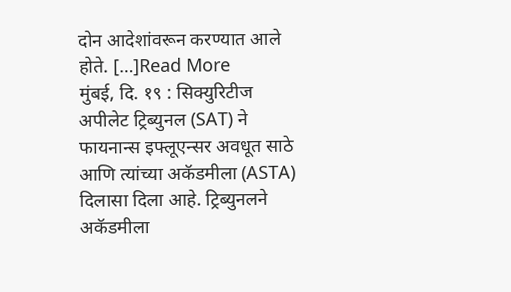दोन आदेशांवरून करण्यात आले होते. […]Read More
मुंबई, दि. १९ : सिक्युरिटीज अपीलेट ट्रिब्युनल (SAT) ने फायनान्स इफ्लूएन्सर अवधूत साठे आणि त्यांच्या अकॅडमीला (ASTA) दिलासा दिला आहे. ट्रिब्युनलने अकॅडमीला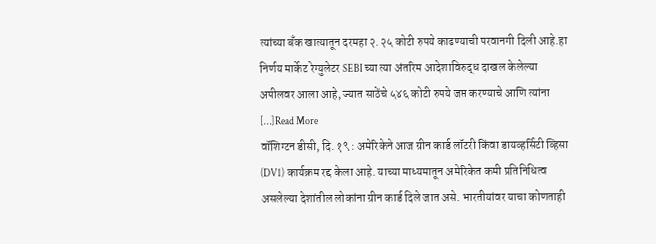त्यांच्या बँक खात्यातून दरमहा २.२५ कोटी रुपये काढण्याची परवानगी दिली आहे.हा निर्णय मार्केट रेग्युलेटर SEBI च्या त्या अंतरिम आदेशाविरुद्ध दाखल केलेल्या अपीलवर आला आहे, ज्यात साठेंचे ५४६ कोटी रुपये जप्त करण्याचे आणि त्यांना […]Read More
वॉशिग्टन डीसी, दि. १९ : अमेरिकेने आज ग्रीन कार्ड लॉटरी किंवा डायव्हर्सिटी व्हिसा (DV1) कार्यक्रम रद्द केला आहे. याच्या माध्यमातून अमेरिकेत कमी प्रतिनिधित्व असलेल्या देशांतील लोकांना ग्रीन कार्ड दिले जात असे. भारतीयांवर याचा कोणताही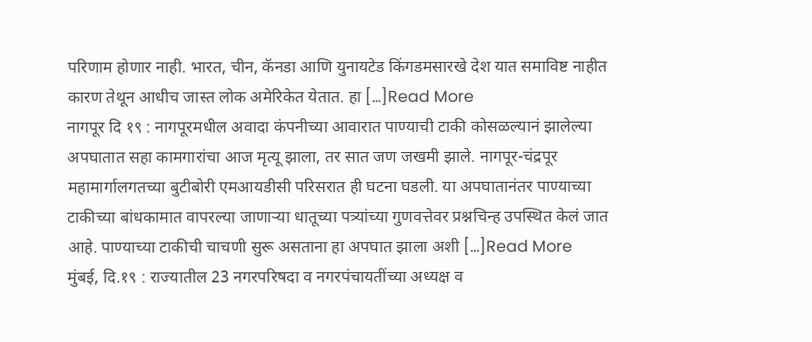परिणाम होणार नाही. भारत, चीन, कॅनडा आणि युनायटेड किंगडमसारखे देश यात समाविष्ट नाहीत कारण तेथून आधीच जास्त लोक अमेरिकेत येतात. हा […]Read More
नागपूर दि १९ : नागपूरमधील अवादा कंपनीच्या आवारात पाण्याची टाकी कोसळल्यानं झालेल्या अपघातात सहा कामगारांचा आज मृत्यू झाला, तर सात जण जखमी झाले. नागपूर-चंद्रपूर महामार्गालगतच्या बुटीबोरी एमआयडीसी परिसरात ही घटना घडली. या अपघातानंतर पाण्याच्या टाकीच्या बांधकामात वापरल्या जाणाऱ्या धातूच्या पत्र्यांच्या गुणवत्तेवर प्रश्नचिन्ह उपस्थित केलं जात आहे. पाण्याच्या टाकीची चाचणी सुरू असताना हा अपघात झाला अशी […]Read More
मुंबई, दि.१९ : राज्यातील 23 नगरपरिषदा व नगरपंचायतींच्या अध्यक्ष व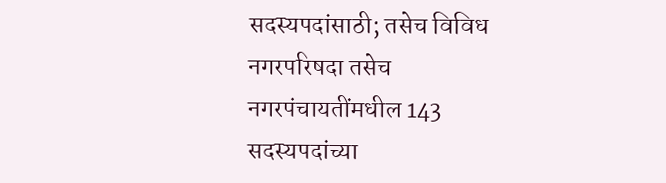सदस्यपदांसाठी; तसेच विविध नगरपरिषदा तसेच नगरपंचायतींमधील 143 सदस्यपदांच्या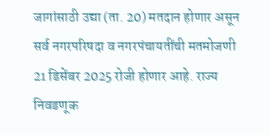जागांसाठी उद्या (ता. 20) मतदान होणार असून सर्व नगरपरिषदा व नगरपंचायतींची मतमोजणी 21 डिसेंबर 2025 रोजी होणार आहे. राज्य निवडणूक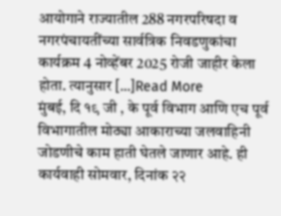आयोगाने राज्यातील 288 नगरपरिषदा व नगरपंचायतींच्या सार्वत्रिक निवडणुकांचा कार्यक्रम 4 नोव्हेंबर 2025 रोजी जाहीर केला होता. त्यानुसार […]Read More
मुंबई, दि १९ जी , के पूर्व विभाग आणि एच पूर्व विभागातील मोठ्या आकाराच्या जलवाहिनी जोडणीचे काम हाती घेतले जाणार आहे. ही कार्यवाही सोमवार, दिनांक २२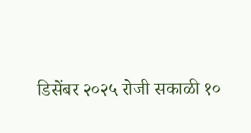डिसेंबर २०२५ रोजी सकाळी १०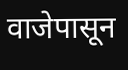वाजेपासून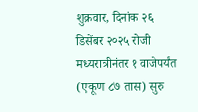शुक्रवार, दिनांक २६ डिसेंबर २०२५ रोजी मध्यरात्रीनंतर १ वाजेपर्यंत (एकूण ८७ तास) सुरु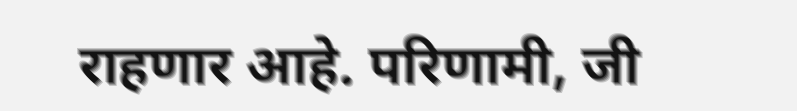राहणार आहे. परिणामी, जी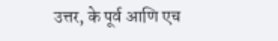उत्तर, के पूर्व आणि एच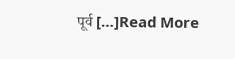पूर्व […]Read More